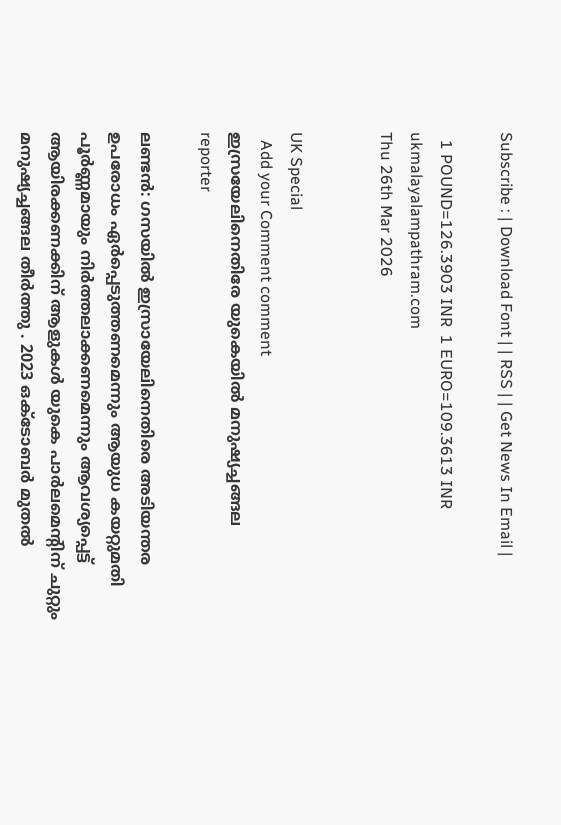Subscribe : | Download Font | | RSS | | Get News In Email |

  1 POUND=126.3903 INR  1 EURO=109.3613 INR
ukmalayalampathram.com
Thu 26th Mar 2026


UK Special
  Add your Comment comment
ഇസ്രയേലിനെതിരേ യുകെയില്‍ മനുഷ്യച്ചങ്ങല
reporter

ലണ്ടന്‍: ഗസയില്‍ ഇസ്രായേലിനെതിരെ അടിയന്തര ഉപരോധം ഏര്‍പ്പെടുത്തണമെന്നും ആയുധ കയറ്റുമതി പൂര്‍ണ്ണമായും നിര്‍ത്തലാക്കണമെന്നും ആവശ്യപ്പെട്ട് ആയിരക്കണക്കിന് ആളുകള്‍ യുകെ പാര്‍ലമെന്റിന് ചുറ്റും മനുഷ്യച്ചങ്ങല തീര്‍ത്തു . 2023 ഒക്ടോബര്‍ മുതല്‍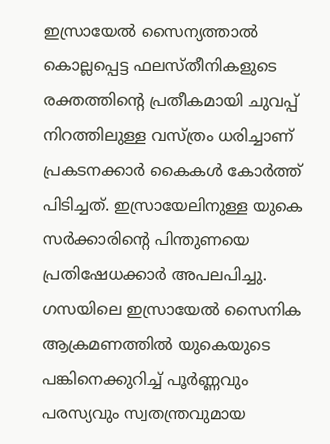ഇസ്രായേല്‍ സൈന്യത്താല്‍ കൊല്ലപ്പെട്ട ഫലസ്തീനികളുടെ രക്തത്തിന്റെ പ്രതീകമായി ചുവപ്പ് നിറത്തിലുള്ള വസ്ത്രം ധരിച്ചാണ് പ്രകടനക്കാര്‍ കൈകള്‍ കോര്‍ത്ത് പിടിച്ചത്. ഇസ്രായേലിനുള്ള യുകെ സര്‍ക്കാരിന്റെ പിന്തുണയെ പ്രതിഷേധക്കാര്‍ അപലപിച്ചു. ഗസയിലെ ഇസ്രായേല്‍ സൈനിക ആക്രമണത്തില്‍ യുകെയുടെ പങ്കിനെക്കുറിച്ച് പൂര്‍ണ്ണവും പരസ്യവും സ്വതന്ത്രവുമായ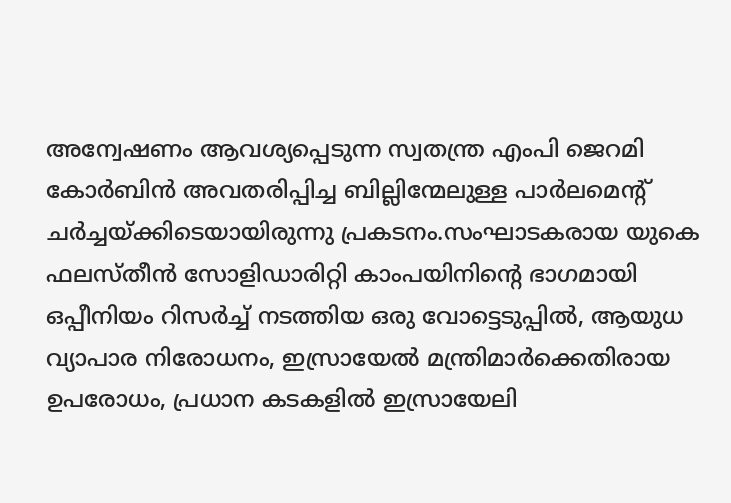അന്വേഷണം ആവശ്യപ്പെടുന്ന സ്വതന്ത്ര എംപി ജെറമി കോര്‍ബിന്‍ അവതരിപ്പിച്ച ബില്ലിന്മേലുള്ള പാര്‍ലമെന്റ് ചര്‍ച്ചയ്ക്കിടെയായിരുന്നു പ്രകടനം.സംഘാടകരായ യുകെ ഫലസ്തീന്‍ സോളിഡാരിറ്റി കാംപയിനിന്റെ ഭാഗമായി ഒപ്പീനിയം റിസര്‍ച്ച് നടത്തിയ ഒരു വോട്ടെടുപ്പില്‍, ആയുധ വ്യാപാര നിരോധനം, ഇസ്രായേല്‍ മന്ത്രിമാര്‍ക്കെതിരായ ഉപരോധം, പ്രധാന കടകളില്‍ ഇസ്രായേലി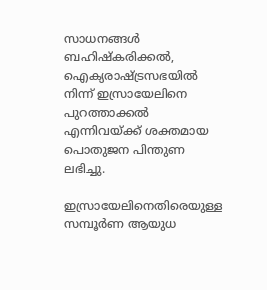സാധനങ്ങള്‍ ബഹിഷ്‌കരിക്കല്‍, ഐക്യരാഷ്ട്രസഭയില്‍ നിന്ന് ഇസ്രായേലിനെ പുറത്താക്കല്‍ എന്നിവയ്ക്ക് ശക്തമായ പൊതുജന പിന്തുണ ലഭിച്ചു.

ഇസ്രായേലിനെതിരെയുള്ള സമ്പൂര്‍ണ ആയുധ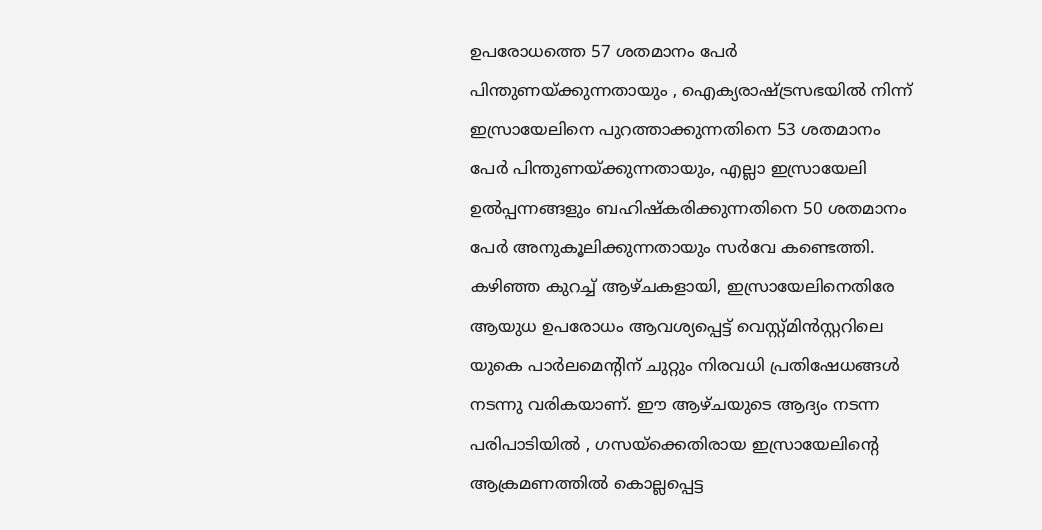ഉപരോധത്തെ 57 ശതമാനം പേര്‍ പിന്തുണയ്ക്കുന്നതായും , ഐക്യരാഷ്ട്രസഭയില്‍ നിന്ന് ഇസ്രായേലിനെ പുറത്താക്കുന്നതിനെ 53 ശതമാനം പേര്‍ പിന്തുണയ്ക്കുന്നതായും, എല്ലാ ഇസ്രായേലി ഉല്‍പ്പന്നങ്ങളും ബഹിഷ്‌കരിക്കുന്നതിനെ 50 ശതമാനം പേര്‍ അനുകൂലിക്കുന്നതായും സര്‍വേ കണ്ടെത്തി. കഴിഞ്ഞ കുറച്ച് ആഴ്ചകളായി, ഇസ്രായേലിനെതിരേ ആയുധ ഉപരോധം ആവശ്യപ്പെട്ട് വെസ്റ്റ്മിന്‍സ്റ്ററിലെ യുകെ പാര്‍ലമെന്റിന് ചുറ്റും നിരവധി പ്രതിഷേധങ്ങള്‍ നടന്നു വരികയാണ്. ഈ ആഴ്ചയുടെ ആദ്യം നടന്ന പരിപാടിയില്‍ , ഗസയ്ക്കെതിരായ ഇസ്രായേലിന്റെ ആക്രമണത്തില്‍ കൊല്ലപ്പെട്ട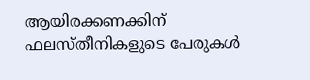ആയിരക്കണക്കിന് ഫലസ്തീനികളുടെ പേരുകള്‍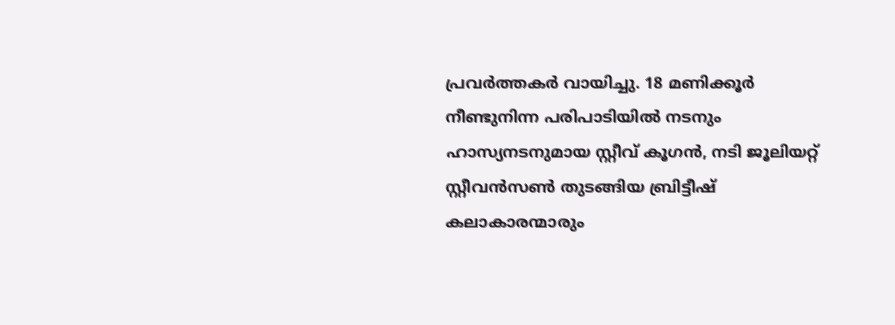പ്രവര്‍ത്തകര്‍ വായിച്ചു. 18 മണിക്കൂര്‍ നീണ്ടുനിന്ന പരിപാടിയില്‍ നടനും ഹാസ്യനടനുമായ സ്റ്റീവ് കൂഗന്‍, നടി ജൂലിയറ്റ് സ്റ്റീവന്‍സണ്‍ തുടങ്ങിയ ബ്രിട്ടീഷ് കലാകാരന്മാരും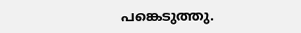പങ്കെടുത്തു.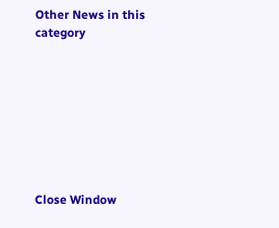Other News in this category








Close Window